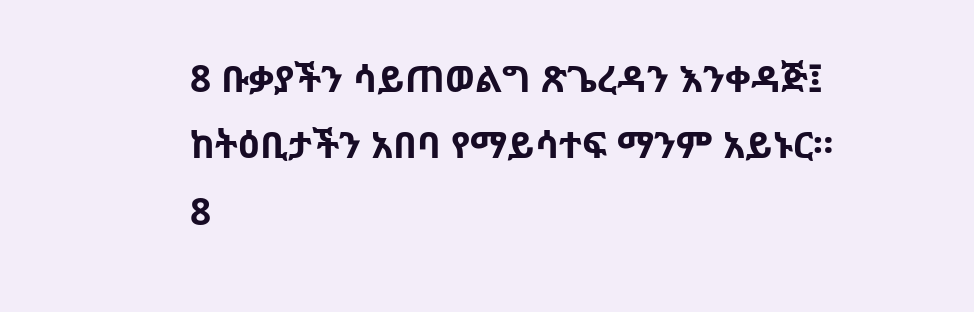8 ቡቃያችን ሳይጠወልግ ጽጌረዳን እንቀዳጅ፤ ከትዕቢታችን አበባ የማይሳተፍ ማንም አይኑር።
8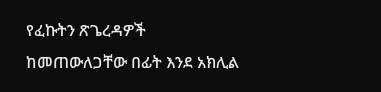የፈኩትን ጽጌረዳዎች ከመጠውለጋቸው በፊት እንደ አክሊል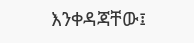እንቀዳጃቸው፤